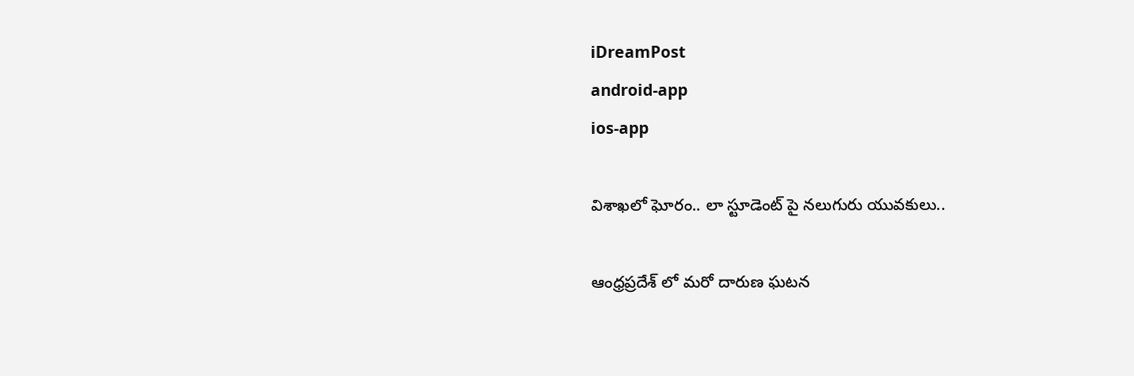iDreamPost
android-app
ios-app

విశాఖలో ఘోరం.. లా స్టూడెంట్ పై నలుగురు యువకులు..

ఆంధ్రప్రదేశ్ లో మరో దారుణ ఘటన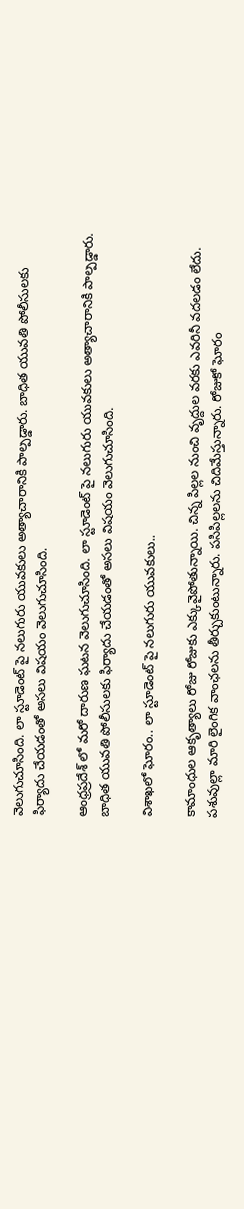వెలుగుచూసింది. లా స్టూడెంట్ పై నలుగురు యువకులు అత్యాచారానికి పాల్పడ్డారు. బాధిత యువతి పోలీసులకు ఫిర్యాదు చేయడంతో అసలు విషయం వెలుగుచూసింది.

ఆంధ్రప్రదేశ్ లో మరో దారుణ ఘటన వెలుగుచూసింది. లా స్టూడెంట్ పై నలుగురు యువకులు అత్యాచారానికి పాల్పడ్డారు. బాధిత యువతి పోలీసులకు ఫిర్యాదు చేయడంతో అసలు విషయం వెలుగుచూసింది.

విశాఖలో ఘోరం.. లా స్టూడెంట్ పై నలుగురు యువకులు..

కామాంధుల ఆకృత్యాలు రోజు రోజుకు ఎక్కువైపోతున్నాయి. చిన్న పిల్లల నుంచి వృద్దుల వరకు ఎవరినీ వదలడం లేదు. పశువుల్లా మారి లైంగిక వాంఛలను తీర్చుకుంటున్నారు. పసిపిల్లలను చిదిమేస్తున్నారు. రోజుకో ఘోరం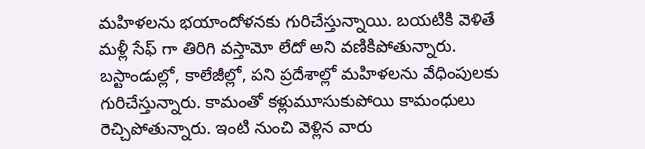మహిళలను భయాందోళనకు గురిచేస్తున్నాయి. బయటికి వెళితే మళ్లీ సేఫ్ గా తిరిగి వస్తామో లేదో అని వణికిపోతున్నారు. బస్టాండుల్లో, కాలేజీల్లో, పని ప్రదేశాల్లో మహిళలను వేధింపులకు గురిచేస్తున్నారు. కామంతో కళ్లుమూసుకుపోయి కామంధులు రెచ్చిపోతున్నారు. ఇంటి నుంచి వెళ్లిన వారు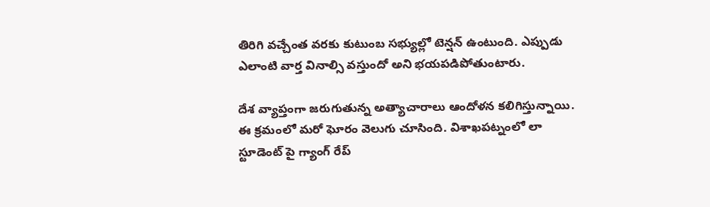తిరిగి వచ్చేంత వరకు కుటుంబ సభ్యుల్లో టెన్షన్ ఉంటుంది. ఎప్పుడు ఎలాంటి వార్త వినాల్సి వస్తుందో అని భయపడిపోతుంటారు.

దేశ వ్యాప్తంగా జరుగుతున్న అత్యాచారాలు ఆందోళన కలిగిస్తున్నాయి. ఈ క్రమంలో మరో ఘోరం వెలుగు చూసింది. విశాఖపట్నంలో లా స్టూడెంట్ పై గ్యాంగ్ రేప్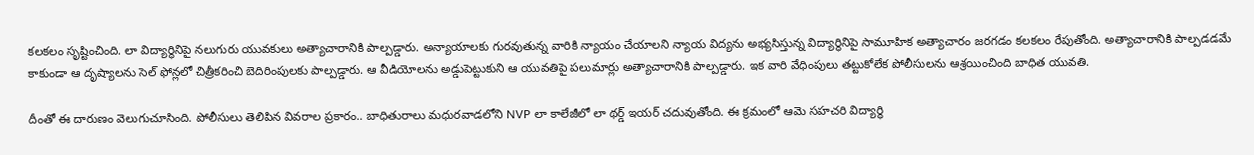కలకలం సృష్టించింది. లా విద్యార్థినిపై నలుగురు యువకులు అత్యాచారానికి పాల్పడ్డారు. అన్యాయాలకు గురవుతున్న వారికి న్యాయం చేయాలని న్యాయ విద్యను అభ్యసిస్తున్న విద్యార్థినిపై సామూహిక అత్యాచారం జరగడం కలకలం రేపుతోంది. అత్యాచారానికి పాల్పడడమే కాకుండా ఆ దృష్యాలను సెల్ ఫోన్లలో చిత్రీకరించి బెదిరింపులకు పాల్పడ్డారు. ఆ వీడియోలను అడ్డుపెట్టుకుని ఆ యువతిపై పలుమార్లు అత్యాచారానికి పాల్పడ్డారు. ఇక వారి వేధింపులు తట్టుకోలేక పోలీసులను ఆశ్రయించింది బాధిత యువతి.

దీంతో ఈ దారుణం వెలుగుచూసింది. పోలీసులు తెలిపిన వివరాల ప్రకారం.. బాధితురాలు మధురవాడలోని NVP లా కాలేజీలో లా థర్డ్‌ ఇయర్‌ చదువుతోంది. ఈ క్రమంలో ఆమె సహచరి విద్యార్థి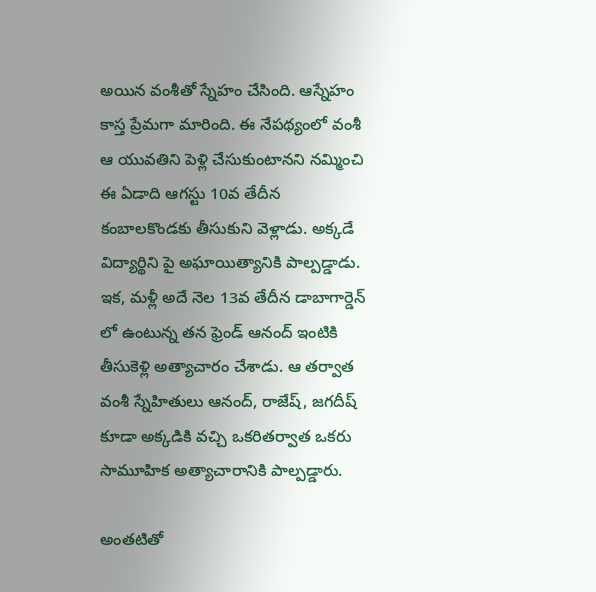అయిన వంశీతో స్నేహం చేసింది. ఆస్నేహం కాస్త ప్రేమగా మారింది. ఈ నేపథ్యంలో వంశీ ఆ యువతిని పెళ్లి చేసుకుంటానని నమ్మించి ఈ ఏడాది ఆగస్టు 10వ తేదీన కంబాలకొండకు తీసుకుని వెళ్లాడు. అక్కడే విద్యార్థిని పై అఘాయిత్యానికి పాల్పడ్డాడు. ఇక, మళ్లీ అదే నెల 13వ తేదీన డాబాగార్డెన్ లో ఉంటున్న తన ఫ్రెండ్‌ ఆనంద్‌ ఇంటికి తీసుకెళ్లి అత్యాచారం చేశాడు. ఆ తర్వాత వంశీ స్నేహితులు ఆనంద్‌, రాజేష్‌, జగదీష్‌ కూడా అక్కడికి వచ్చి ఒకరితర్వాత ఒకరు సామూహిక అత్యాచారానికి పాల్పడ్డారు.

అంతటితో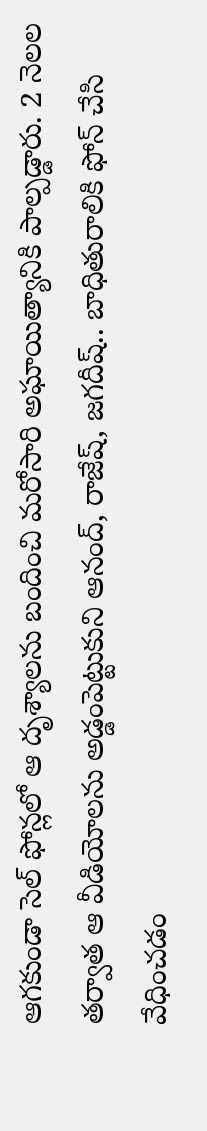ఆగకుండా సెల్ ఫోన్లలో ఆ దృశ్యాలను బందించి మరోసారి అఘాయిత్యానికి పాల్పడ్డారు. 2 నెలల తర్వాత ఆ వీడియోలను అడ్డంపెట్టుకుని ఆనంద్‌, రాజేష్‌, జగదీష్‌.. బాధితురాలికి ఫోన్‌ చేసి వేధించడం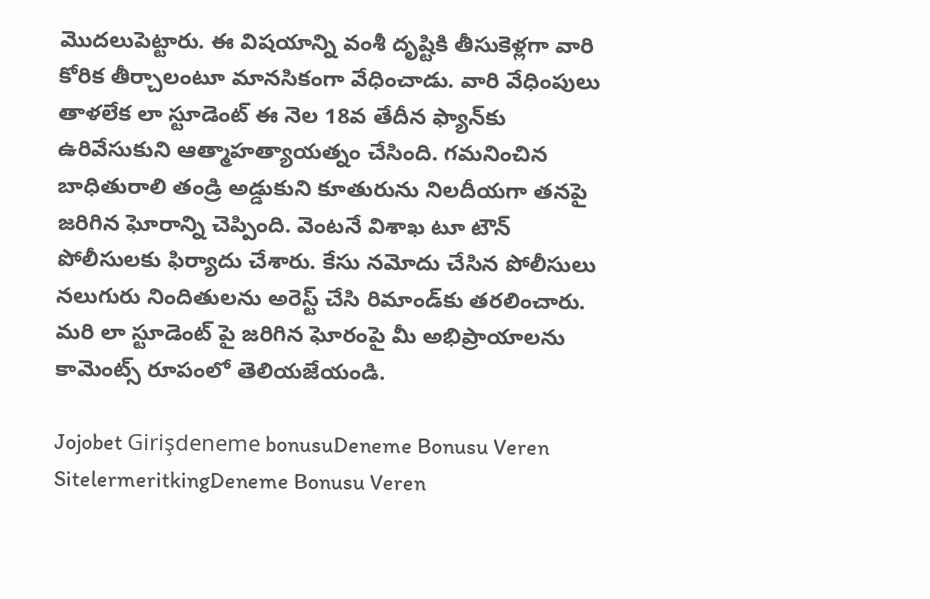మొదలుపెట్టారు. ఈ విషయాన్ని వంశీ దృష్టికి తీసుకెళ్లగా వారి కోరిక తీర్చాలంటూ మానసికంగా వేధించాడు. వారి వేధింపులు తాళలేక లా స్టూడెంట్ ఈ నెల 18వ తేదీన ఫ్యాన్‌కు ఉరివేసుకుని ఆత్మాహత్యాయత్నం చేసింది. గమనించిన బాధితురాలి తండ్రి అడ్డుకుని కూతురును నిలదీయగా తనపై జరిగిన ఘోరాన్ని చెప్పింది. వెంటనే విశాఖ టూ టౌన్‌ పోలీసులకు ఫిర్యాదు చేశారు. కేసు నమోదు చేసిన పోలీసులు నలుగురు నిందితులను అరెస్ట్‌ చేసి రిమాండ్‌కు తరలించారు. మరి లా స్టూడెంట్ పై జరిగిన ఘోరంపై మీ అభిప్రాయాలను కామెంట్స్ రూపంలో తెలియజేయండి.

Jojobet Girişdeneme bonusuDeneme Bonusu Veren SitelermeritkingDeneme Bonusu Veren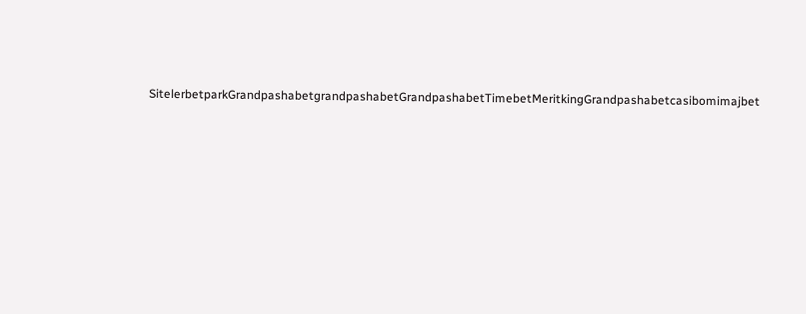SitelerbetparkGrandpashabetgrandpashabetGrandpashabetTimebetMeritkingGrandpashabetcasibomimajbet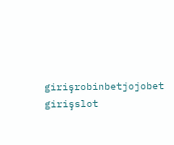girişrobinbetjojobet girişslot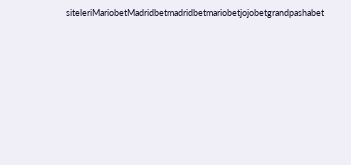siteleriMariobetMadridbetmadridbetmariobetjojobetgrandpashabet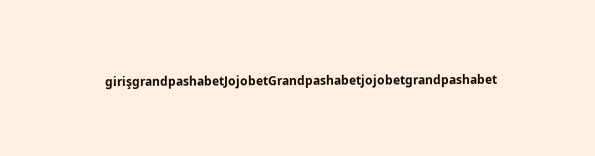girişgrandpashabetJojobetGrandpashabetjojobetgrandpashabet